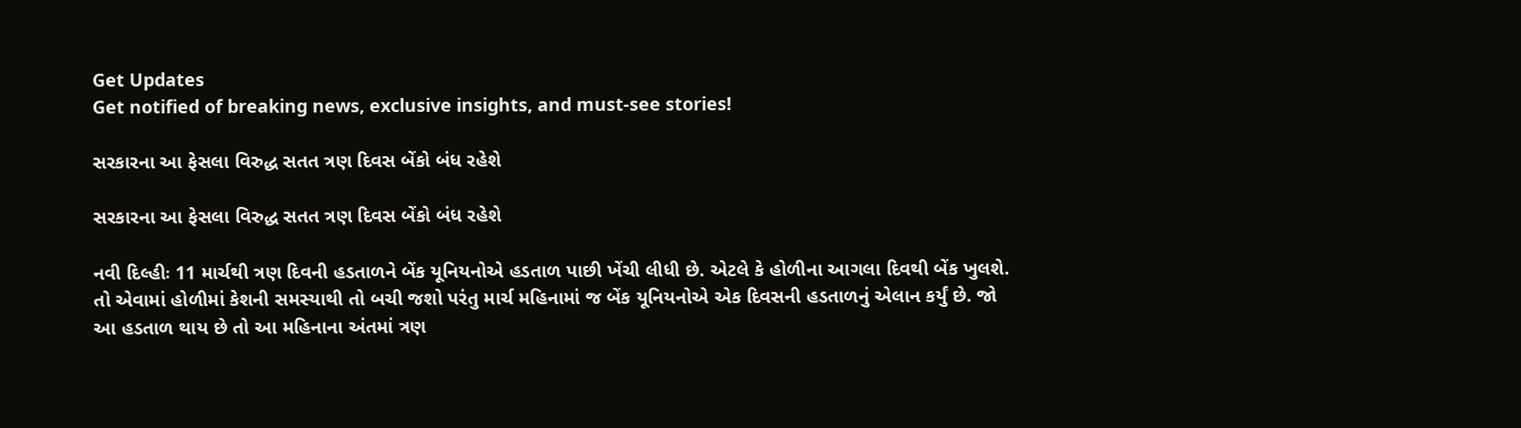Get Updates
Get notified of breaking news, exclusive insights, and must-see stories!

સરકારના આ ફેસલા વિરુદ્ધ સતત ત્રણ દિવસ બેંકો બંધ રહેશે

સરકારના આ ફેસલા વિરુદ્ધ સતત ત્રણ દિવસ બેંકો બંધ રહેશે

નવી દિલ્હીઃ 11 માર્ચથી ત્રણ દિવની હડતાળને બેંક યૂનિયનોએ હડતાળ પાછી ખેંચી લીધી છે. એટલે કે હોળીના આગલા દિવથી બેંક ખુલશે. તો એવામાં હોળીમાં કેશની સમસ્યાથી તો બચી જશો પરંતુ માર્ચ મહિનામાં જ બેંક યૂનિયનોએ એક દિવસની હડતાળનું એલાન કર્યું છે. જો આ હડતાળ થાય છે તો આ મહિનાના અંતમાં ત્રણ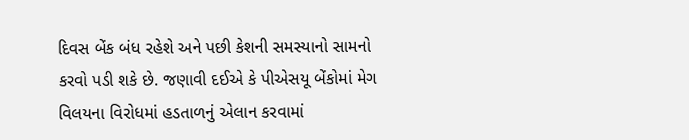દિવસ બેંક બંધ રહેશે અને પછી કેશની સમસ્યાનો સામનો કરવો પડી શકે છે. જણાવી દઈએ કે પીએસયૂ બેંકોમાં મેગ વિલયના વિરોધમાં હડતાળનું એલાન કરવામાં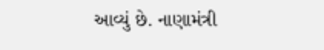આવ્યું છે. નાણામંત્રી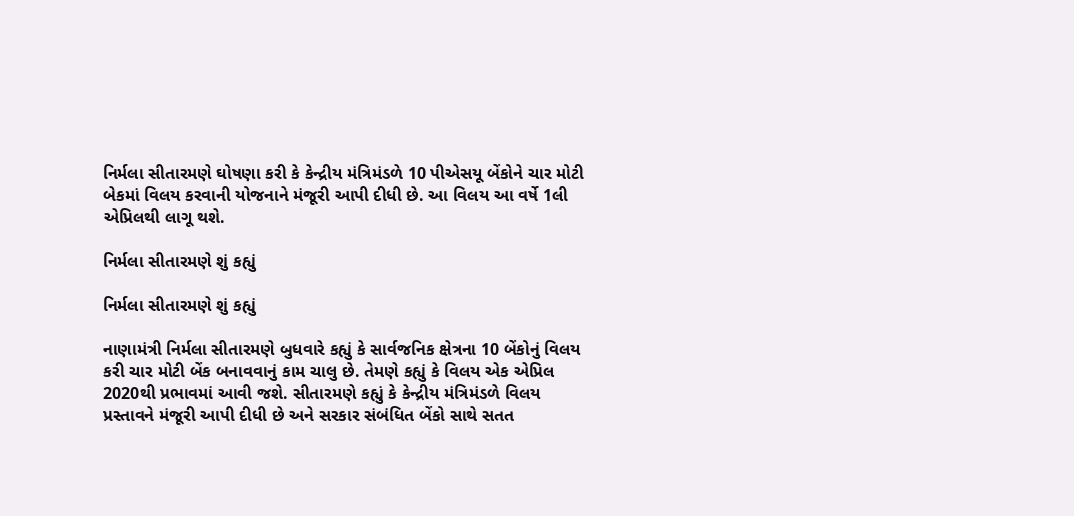નિર્મલા સીતારમણે ઘોષણા કરી કે કેન્દ્રીય મંત્રિમંડળે 10 પીએસયૂ બેંકોને ચાર મોટી બેકમાં વિલય કરવાની યોજનાને મંજૂરી આપી દીધી છે. આ વિલય આ વર્ષે 1લી એપ્રિલથી લાગૂ થશે.

નિર્મલા સીતારમણે શું કહ્યું

નિર્મલા સીતારમણે શું કહ્યું

નાણામંત્રી નિર્મલા સીતારમણે બુધવારે કહ્યું કે સાર્વજનિક ક્ષેત્રના 10 બેંકોનું વિલય કરી ચાર મોટી બેંક બનાવવાનું કામ ચાલુ છે. તેમણે કહ્યું કે વિલય એક એપ્રિલ 2020થી પ્રભાવમાં આવી જશે. સીતારમણે કહ્યું કે કેન્દ્રીય મંત્રિમંડળે વિલય પ્રસ્તાવને મંજૂરી આપી દીધી છે અને સરકાર સંબંધિત બેંકો સાથે સતત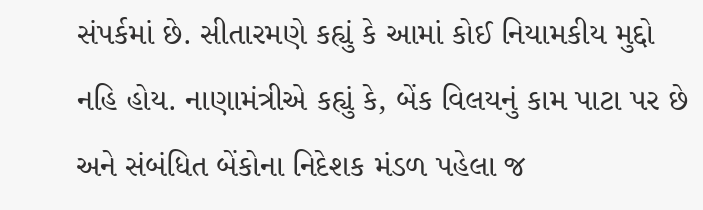સંપર્કમાં છે. સીતારમણે કહ્યું કે આમાં કોઈ નિયામકીય મુદ્દો નહિ હોય. નાણામંત્રીએ કહ્યું કે, બેંક વિલયનું કામ પાટા પર છે અને સંબંધિત બેંકોના નિદેશક મંડળ પહેલા જ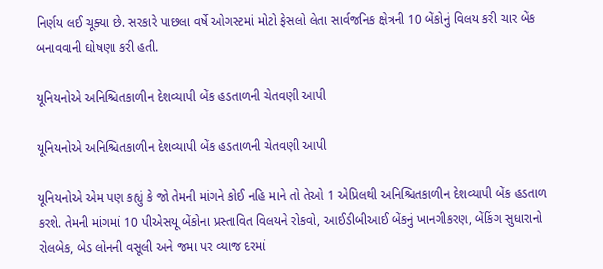નિર્ણય લઈ ચૂક્યા છે. સરકારે પાછલા વર્ષે ઓગસ્ટમાં મોટો ફેસલો લેતા સાર્વજનિક ક્ષેત્રની 10 બેંકોનું વિલય કરી ચાર બેંક બનાવવાની ઘોષણા કરી હતી.

યૂનિયનોએ અનિશ્ચિતકાળીન દેશવ્યાપી બેંક હડતાળની ચેતવણી આપી

યૂનિયનોએ અનિશ્ચિતકાળીન દેશવ્યાપી બેંક હડતાળની ચેતવણી આપી

યૂનિયનોએ એમ પણ કહ્યું કે જો તેમની માંગને કોઈ નહિ માને તો તેઓ 1 એપ્રિલથી અનિશ્ચિતકાળીન દેશવ્યાપી બેંક હડતાળ કરશે. તેમની માંગમાં 10 પીએસયૂ બેંકોના પ્રસ્તાવિત વિલયને રોકવો, આઈડીબીઆઈ બેંકનું ખાનગીકરણ, બેંકિંગ સુધારાનો રોલબેક, બેડ લોનની વસૂલી અને જમા પર વ્યાજ દરમાં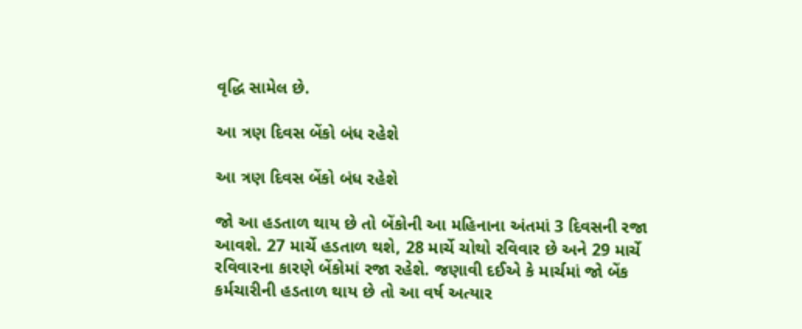વૃદ્ધિ સામેલ છે.

આ ત્રણ દિવસ બેંકો બંધ રહેશે

આ ત્રણ દિવસ બેંકો બંધ રહેશે

જો આ હડતાળ થાય છે તો બેંકોની આ મહિનાના અંતમાં 3 દિવસની રજા આવશે. 27 માર્ચે હડતાળ થશે, 28 માર્ચે ચોથો રવિવાર છે અને 29 માર્ચે રવિવારના કારણે બેંકોમાં રજા રહેશે. જણાવી દઈએ કે માર્ચમાં જો બેંક કર્મચારીની હડતાળ થાય છે તો આ વર્ષ અત્યાર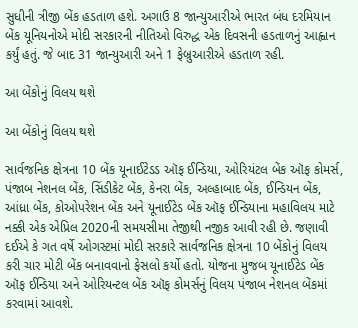સુધીની ત્રીજી બેંક હડતાળ હશે. અગાઉ 8 જાન્યુઆરીએ ભારત બંધ દરમિયાન બેંક યૂનિયનોએ મોદી સરકારની નીતિઓ વિરુદ્ધ એક દિવસની હડતાળનું આહ્વાન કર્યું હતું. જે બાદ 31 જાન્યુઆરી અને 1 ફેબ્રુઆરીએ હડતાળ રહી.

આ બેંકોનું વિલય થશે

આ બેંકોનું વિલય થશે

સાર્વજનિક ક્ષેત્રના 10 બેંક યૂનાઈટેડડ ઑફ ઈન્ડિયા, ઓરિયંટલ બેંક ઑફ કોમર્સ, પંજાબ નેશનલ બેંક, સિંડીકેટ બેંક, કેનરા બેંક, અલ્હાબાદ બેંક, ઈન્ડિયન બેંક, આંધ્રા બેંક, કોઓપરેશન બેંક અને યૂનાઈટેડ બેંક ઑફ ઈન્ડિયાના મહાવિલય માટે નક્કી એક એપ્રિલ 2020ની સમયસીમા તેજીથી નજીક આવી રહી છે. જણાવી દઈએ કે ગત વર્ષે ઓગસ્ટમાં મોદી સરકારે સાર્વજનિક ક્ષેત્રના 10 બેંકોનું વિલય કરી ચાર મોટી બેંક બનાવવાનો ફેસલો કર્યો હતો. યોજના મુજબ યૂનાઈટેડ બેંક ઑફ ઈન્ડિયા અને ઓરિયન્ટલ બેંક ઑફ કોમર્સનું વિલય પંજાબ નેશનલ બેંકમાં કરવામાં આવશે.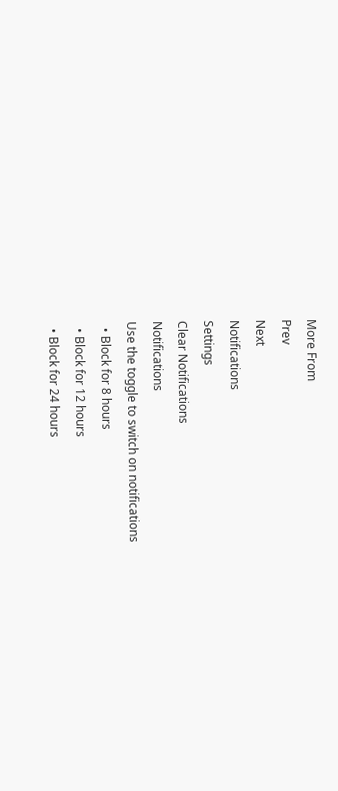More From
Prev
Next
Notifications
Settings
Clear Notifications
Notifications
Use the toggle to switch on notifications
  • Block for 8 hours
  • Block for 12 hours
  • Block for 24 hours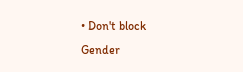• Don't block
Gender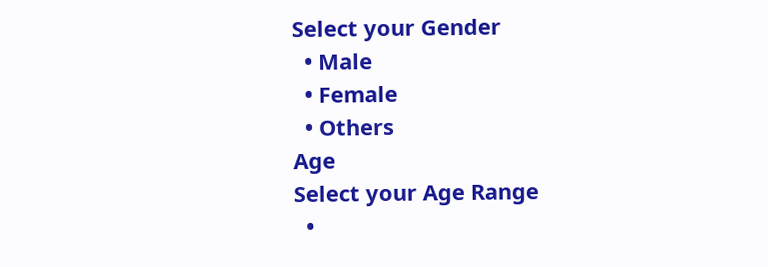Select your Gender
  • Male
  • Female
  • Others
Age
Select your Age Range
  •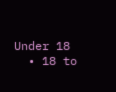Under 18
  • 18 to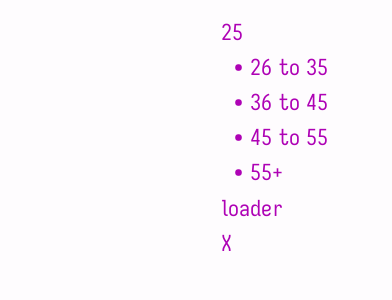25
  • 26 to 35
  • 36 to 45
  • 45 to 55
  • 55+
loader
X